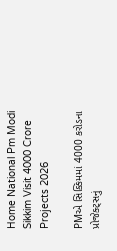Home National Pm Modi Sikkim Visit 4000 Crore Projects 2026

PMએ સિક્કિમમાં 4000 કરોડના પ્રોજેક્ટ્સનું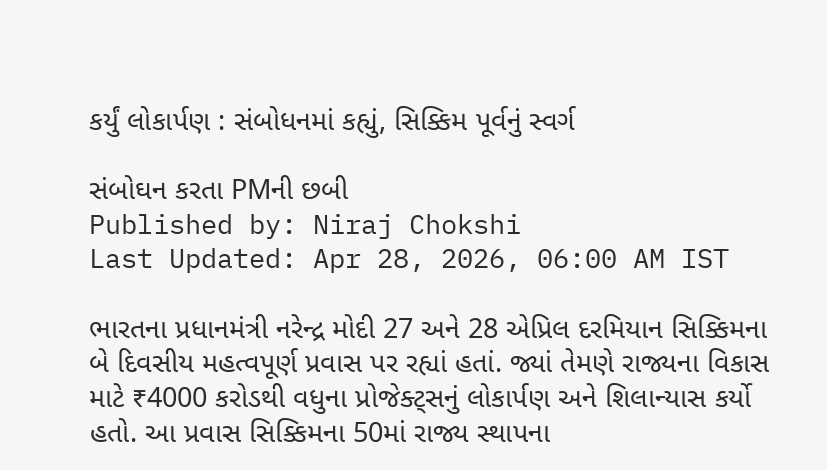કર્યું લોકાર્પણ : સંબોધનમાં કહ્યું, સિક્કિમ પૂર્વનું સ્વર્ગ

સંબોઘન કરતા PMની છબી
Published by: Niraj Chokshi
Last Updated: Apr 28, 2026, 06:00 AM IST

ભારતના પ્રધાનમંત્રી નરેન્દ્ર મોદી 27 અને 28 એપ્રિલ દરમિયાન સિક્કિમના બે દિવસીય મહત્વપૂર્ણ પ્રવાસ પર રહ્યાં હતાં. જ્યાં તેમણે રાજ્યના વિકાસ માટે ₹4000 કરોડથી વધુના પ્રોજેક્ટ્સનું લોકાર્પણ અને શિલાન્યાસ કર્યો હતો. આ પ્રવાસ સિક્કિમના 50માં રાજ્ય સ્થાપના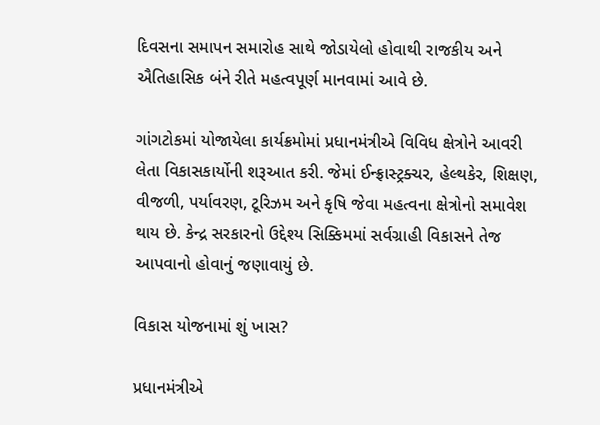દિવસના સમાપન સમારોહ સાથે જોડાયેલો હોવાથી રાજકીય અને ઐતિહાસિક બંને રીતે મહત્વપૂર્ણ માનવામાં આવે છે.

ગાંગટોકમાં યોજાયેલા કાર્યક્રમોમાં પ્રધાનમંત્રીએ વિવિધ ક્ષેત્રોને આવરી લેતા વિકાસકાર્યોની શરૂઆત કરી. જેમાં ઈન્ફ્રાસ્ટ્રક્ચર, હેલ્થકેર, શિક્ષણ, વીજળી, પર્યાવરણ, ટૂરિઝમ અને કૃષિ જેવા મહત્વના ક્ષેત્રોનો સમાવેશ થાય છે. કેન્દ્ર સરકારનો ઉદ્દેશ્ય સિક્કિમમાં સર્વગ્રાહી વિકાસને તેજ આપવાનો હોવાનું જણાવાયું છે.

વિકાસ યોજનામાં શું ખાસ?

પ્રધાનમંત્રીએ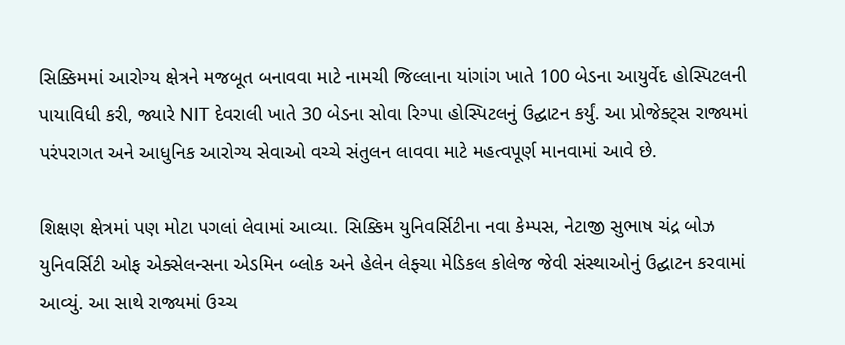સિક્કિમમાં આરોગ્ય ક્ષેત્રને મજબૂત બનાવવા માટે નામચી જિલ્લાના યાંગાંગ ખાતે 100 બેડના આયુર્વેદ હોસ્પિટલની પાયાવિધી કરી, જ્યારે NIT દેવરાલી ખાતે 30 બેડના સોવા રિગ્પા હોસ્પિટલનું ઉદ્ઘાટન કર્યું. આ પ્રોજેક્ટ્સ રાજ્યમાં પરંપરાગત અને આધુનિક આરોગ્ય સેવાઓ વચ્ચે સંતુલન લાવવા માટે મહત્વપૂર્ણ માનવામાં આવે છે.

શિક્ષણ ક્ષેત્રમાં પણ મોટા પગલાં લેવામાં આવ્યા. સિક્કિમ યુનિવર્સિટીના નવા કેમ્પસ, નેટાજી સુભાષ ચંદ્ર બોઝ યુનિવર્સિટી ઓફ એક્સેલન્સના એડમિન બ્લોક અને હેલેન લેફ્ચા મેડિકલ કોલેજ જેવી સંસ્થાઓનું ઉદ્ઘાટન કરવામાં આવ્યું. આ સાથે રાજ્યમાં ઉચ્ચ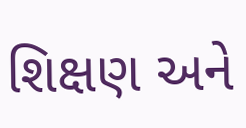શિક્ષણ અને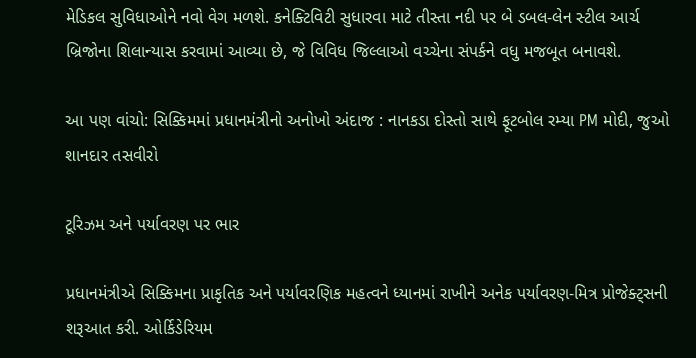મેડિકલ સુવિધાઓને નવો વેગ મળશે. કનેક્ટિવિટી સુધારવા માટે તીસ્તા નદી પર બે ડબલ-લેન સ્ટીલ આર્ચ બ્રિજોના શિલાન્યાસ કરવામાં આવ્યા છે, જે વિવિધ જિલ્લાઓ વચ્ચેના સંપર્કને વધુ મજબૂત બનાવશે.

આ પણ વાંચો: સિક્કિમમાં પ્રધાનમંત્રીનો અનોખો અંદાજ : નાનકડા દોસ્તો સાથે ફૂટબોલ રમ્યા PM મોદી, જુઓ શાનદાર તસવીરો

ટૂરિઝમ અને પર્યાવરણ પર ભાર

પ્રધાનમંત્રીએ સિક્કિમના પ્રાકૃતિક અને પર્યાવરણિક મહત્વને ધ્યાનમાં રાખીને અનેક પર્યાવરણ-મિત્ર પ્રોજેક્ટ્સની શરૂઆત કરી. ઓર્કિડેરિયમ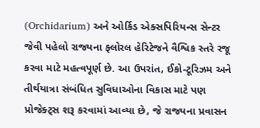(Orchidarium) અને ઓર્કિડ એક્સપિરિયન્સ સેન્ટર જેવી પહેલો રાજ્યના ફ્લોરલ હેરિટેજને વૈશ્વિક સ્તરે રજૂ કરવા માટે મહત્વપૂર્ણ છે. આ ઉપરાંત, ઈકો-ટૂરિઝમ અને તીર્થયાત્રા સંબંધિત સુવિધાઓના વિકાસ માટે પણ પ્રોજેક્ટ્સ શરૂ કરવામાં આવ્યા છે, જે રાજ્યના પ્રવાસન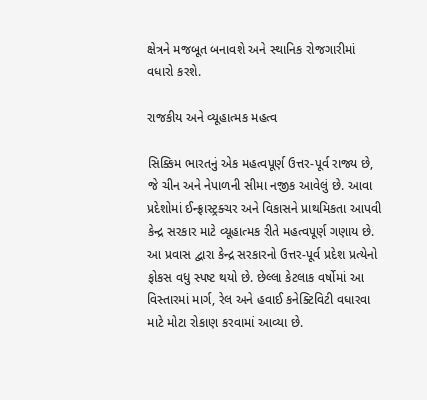ક્ષેત્રને મજબૂત બનાવશે અને સ્થાનિક રોજગારીમાં વધારો કરશે.

રાજકીય અને વ્યૂહાત્મક મહત્વ

સિક્કિમ ભારતનું એક મહત્વપૂર્ણ ઉત્તર-પૂર્વ રાજ્ય છે, જે ચીન અને નેપાળની સીમા નજીક આવેલું છે. આવા પ્રદેશોમાં ઈન્ફ્રાસ્ટ્રક્ચર અને વિકાસને પ્રાથમિકતા આપવી કેન્દ્ર સરકાર માટે વ્યૂહાત્મક રીતે મહત્વપૂર્ણ ગણાય છે. આ પ્રવાસ દ્વારા કેન્દ્ર સરકારનો ઉત્તર-પૂર્વ પ્રદેશ પ્રત્યેનો ફોકસ વધુ સ્પષ્ટ થયો છે. છેલ્લા કેટલાક વર્ષોમાં આ વિસ્તારમાં માર્ગ, રેલ અને હવાઈ કનેક્ટિવિટી વધારવા માટે મોટા રોકાણ કરવામાં આવ્યા છે.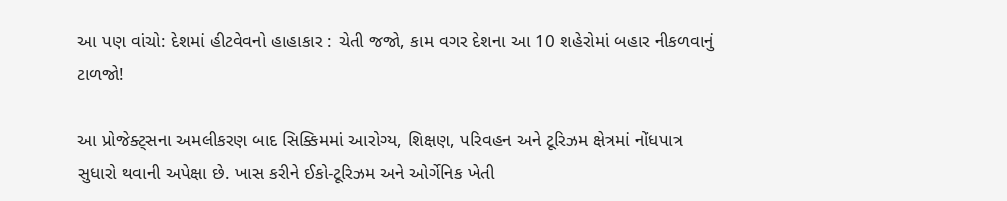આ પણ વાંચો: દેશમાં હીટવેવનો હાહાકાર : ચેતી જજો, કામ વગર દેશના આ 10 શહેરોમાં બહાર નીકળવાનું ટાળજો!

આ પ્રોજેક્ટ્સના અમલીકરણ બાદ સિક્કિમમાં આરોગ્ય, શિક્ષણ, પરિવહન અને ટૂરિઝમ ક્ષેત્રમાં નોંધપાત્ર સુધારો થવાની અપેક્ષા છે. ખાસ કરીને ઈકો-ટૂરિઝમ અને ઓર્ગેનિક ખેતી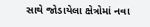સાથે જોડાયેલા ક્ષેત્રોમાં નવા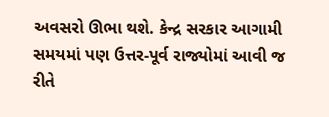અવસરો ઊભા થશે. કેન્દ્ર સરકાર આગામી સમયમાં પણ ઉત્તર-પૂર્વ રાજ્યોમાં આવી જ રીતે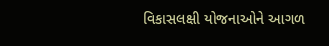વિકાસલક્ષી યોજનાઓને આગળ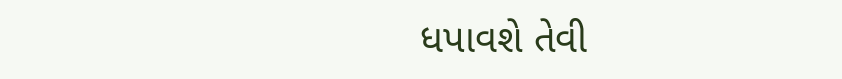ધપાવશે તેવી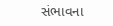સંભાવના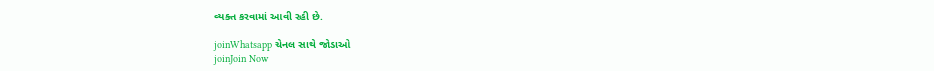વ્યક્ત કરવામાં આવી રહી છે.

joinWhatsapp ચેનલ સાથે જોડાઓ
joinJoin Now